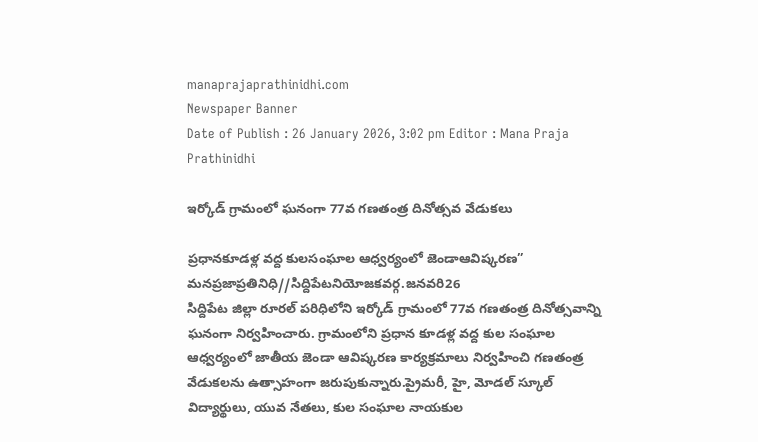manaprajaprathinidhi.com
Newspaper Banner
Date of Publish : 26 January 2026, 3:02 pm Editor : Mana Praja Prathinidhi

ఇర్కోడ్ గ్రామంలో ఘనంగా 77వ గణతంత్ర దినోత్సవ వేడుకలు

ప్రధానకూడళ్ల వద్ద కులసంఘాల ఆధ్వర్యంలో జెండాఆవిష్కరణ”
మనప్రజాప్రతినిధి//సిద్దిపేటనియోజకవర్గ.జనవరి26
సిద్దిపేట జిల్లా రూరల్ పరిధిలోని ఇర్కోడ్ గ్రామంలో 77వ గణతంత్ర దినోత్సవాన్ని ఘనంగా నిర్వహించారు. గ్రామంలోని ప్రధాన కూడళ్ల వద్ద కుల సంఘాల ఆధ్వర్యంలో జాతీయ జెండా ఆవిష్కరణ కార్యక్రమాలు నిర్వహించి గణతంత్ర వేడుకలను ఉత్సాహంగా జరుపుకున్నారు.ప్రైమరీ, హై, మోడల్ స్కూల్ విద్యార్థులు, యువ నేతలు, కుల సంఘాల నాయకుల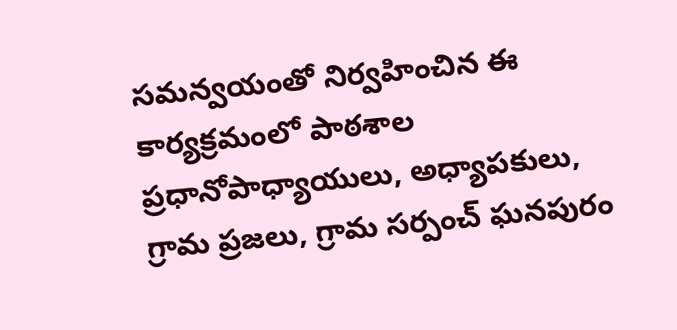సమన్వయంతో నిర్వహించిన ఈ కార్యక్రమంలో పాఠశాల ప్రధానోపాధ్యాయులు, అధ్యాపకులు, గ్రామ ప్రజలు, గ్రామ సర్పంచ్ ఘనపురం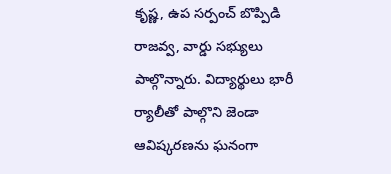కృష్ణ, ఉప సర్పంచ్ బొప్పిడి రాజవ్వ, వార్డు సభ్యులు పాల్గొన్నారు. విద్యార్థులు భారీ ర్యాలీతో పాల్గొని జెండా ఆవిష్కరణను ఘనంగా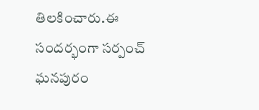తిలకించారు.ఈ సందర్భంగా సర్పంచ్ ఘనపురం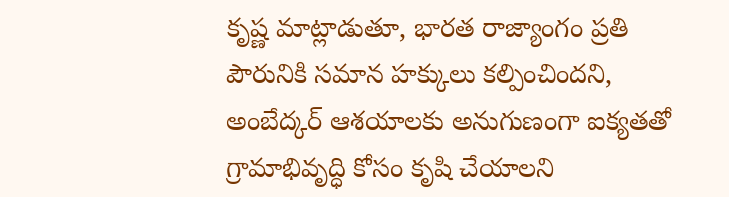కృష్ణ మాట్లాడుతూ, భారత రాజ్యాంగం ప్రతి పౌరునికి సమాన హక్కులు కల్పించిందని, అంబేద్కర్ ఆశయాలకు అనుగుణంగా ఐక్యతతో గ్రామాభివృద్ధి కోసం కృషి చేయాలని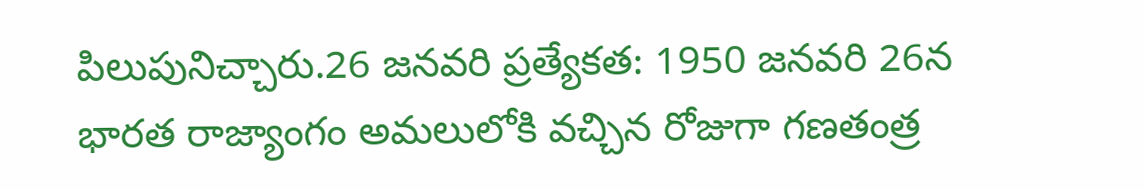పిలుపునిచ్చారు.26 జనవరి ప్రత్యేకత: 1950 జనవరి 26న భారత రాజ్యాంగం అమలులోకి వచ్చిన రోజుగా గణతంత్ర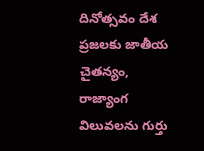దినోత్సవం దేశ ప్రజలకు జాతీయ చైతన్యం, రాజ్యాంగ విలువలను గుర్తు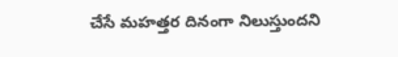చేసే మహత్తర దినంగా నిలుస్తుందని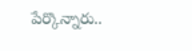పేర్కొన్నారు..